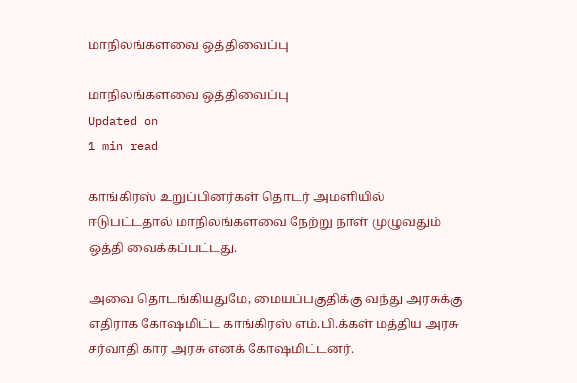மாநிலங்களவை ஒத்திவைப்பு

மாநிலங்களவை ஒத்திவைப்பு
Updated on
1 min read

காங்கிரஸ் உறுப்பினர்கள் தொடர் அமளியில் ஈடுபட்டதால் மாநிலங்களவை நேற்று நாள் முழுவதும் ஒத்தி வைக்கப்பட்டது.

அவை தொடங்கியதுமே, மையப்பகுதிக்கு வந்து அரசுக்கு எதிராக கோஷமிட்ட காங்கிரஸ் எம்.பி.க்கள் மத்திய அரசு சர்வாதி கார அரசு எனக் கோஷமிட்டனர்.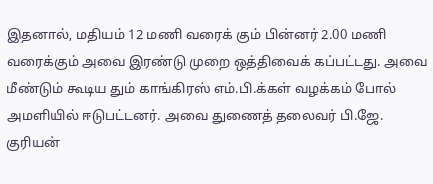இதனால், மதியம் 12 மணி வரைக் கும் பின்னர் 2.00 மணி வரைக்கும் அவை இரண்டு முறை ஒத்திவைக் கப்பட்டது. அவை மீண்டும் கூடிய தும் காங்கிரஸ் எம்.பி.க்கள் வழக்கம் போல் அமளியில் ஈடுபட்டனர். அவை துணைத் தலைவர் பி.ஜே. குரியன்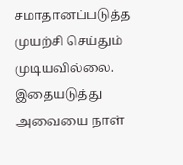சமாதானப்படுத்த முயற்சி செய்தும் முடியவில்லை. இதையடுத்து அவையை நாள்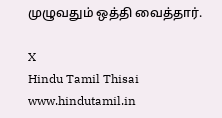முழுவதும் ஒத்தி வைத்தார்.

X
Hindu Tamil Thisai
www.hindutamil.in